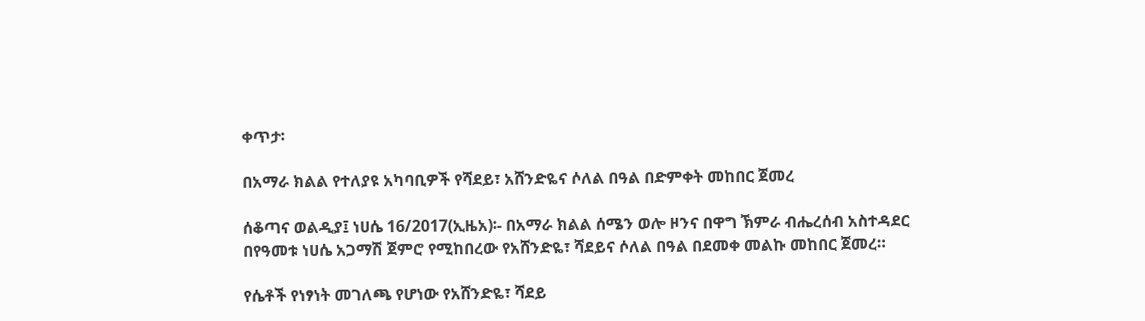ቀጥታ፡

በአማራ ክልል የተለያዩ አካባቢዎች የሻደይ፣ አሸንድዬና ሶለል በዓል በድምቀት መከበር ጀመረ

ሰቆጣና ወልዲያ፤ ነሀሴ 16/2017(ኢዜአ)፡- በአማራ ክልል ሰሜን ወሎ ዞንና በዋግ ኽምራ ብሔረሰብ አስተዳደር በየዓመቱ ነሀሴ አጋማሽ ጀምሮ የሚከበረው የአሸንድዬ፣ ሻደይና ሶለል በዓል በደመቀ መልኩ መከበር ጀመረ።

የሴቶች የነፃነት መገለጫ የሆነው የአሸንድዬ፣ ሻደይ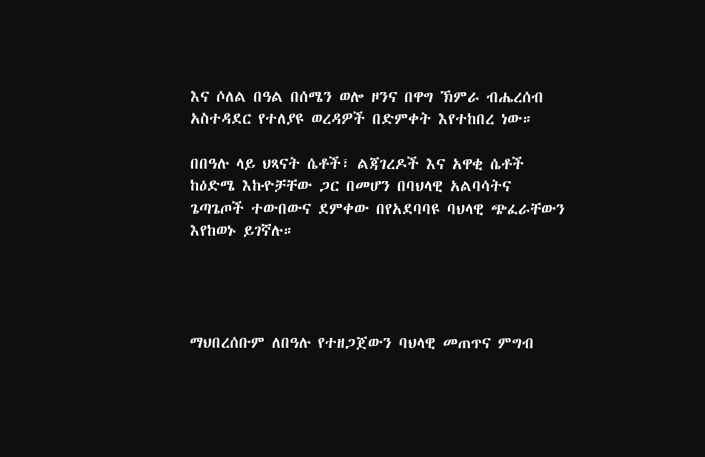እና ሶለል በዓል በሰሜን ወሎ ዞንና በዋግ ኽምራ ብሔረሰብ አስተዳደር የተለያዩ ወረዳዎች በድምቀት እየተከበረ ነው።

በበዓሉ ላይ ህጻናት ሴቶች፣ ልጃገረዶች እና አዋቂ ሴቶች ከዕድሜ እኩዮቻቸው ጋር በመሆን በባህላዊ አልባሳትና ጌጣጌጦች ተውበውና ደምቀው በየአደባባዩ ባህላዊ ጭፈራቸውን እየከወኑ ይገኛሉ።




ማህበረሰቡም ለበዓሉ የተዘጋጀውን ባህላዊ መጠጥና ምግብ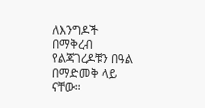ለእንግዶች በማቅረብ የልጃገረዶቹን በዓል በማድመቅ ላይ ናቸው።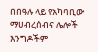በበዓሉ ላይ የአካባቢው ማሀብረሰብና ሌሎች እንግዶችም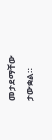መታደማቸው ታውቋል።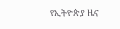የኢትዮጵያ ዜና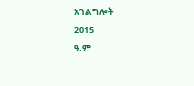አገልግሎት
2015
ዓ.ም